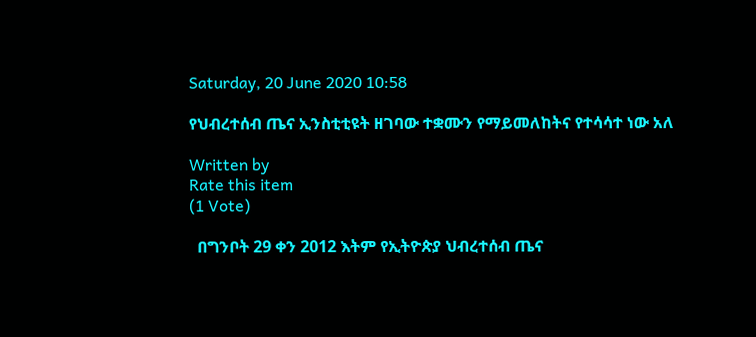Saturday, 20 June 2020 10:58

የህብረተሰብ ጤና ኢንስቲቲዩት ዘገባው ተቋሙን የማይመለከትና የተሳሳተ ነው አለ

Written by
Rate this item
(1 Vote)

  በግንቦት 29 ቀን 2012 እትም የኢትዮጵያ ህብረተሰብ ጤና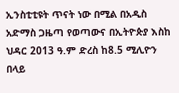ኢንስቲቲዩት ጥናት ነው በሚል በአዲስ አድማስ ጋዜጣ የወጣውና በኢትዮጵያ እስከ ህዳር 2013 ዓ.ም ድረስ ከ8.5 ሚሊዮን በላይ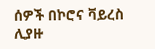ሰዎች በኮሮና ቫይረስ ሊያዙ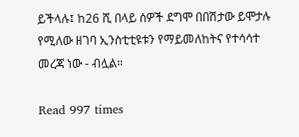ይችላሉ፤ ከ26 ሺ በላይ ሰዎች ደግሞ በበሽታው ይሞታሉ የሚለው ዘገባ ኢንስቲቲዩቱን የማይመለከትና የተሳሳተ መረጃ ነው - ብሏል።

Read 997 times